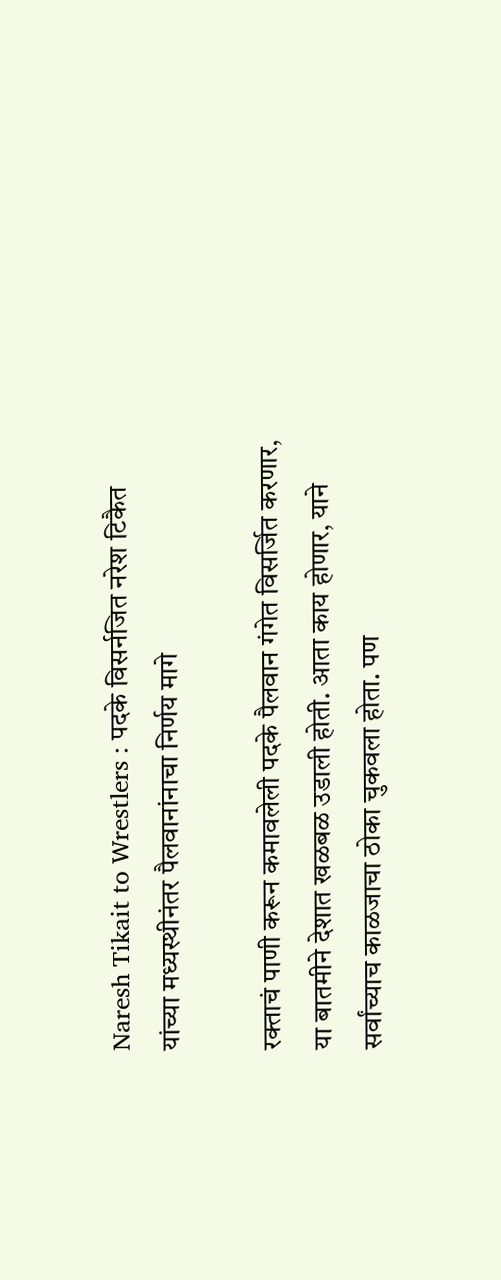Naresh Tikait to Wrestlers : पदके विसर्नजित नरेश टिकैत यांच्या मध्यस्थीनंतर पैलवानांनाचा निर्णय मागे

रक्ताचं पाणी करून कमावलेली पदके पैलवान गंगेत विसर्जित करणार, या बातमीने देशात खळबळ उडाली होती. आता काय होणार, याने सर्वांच्याच काळजाचा ठोका चुकवला होता. पण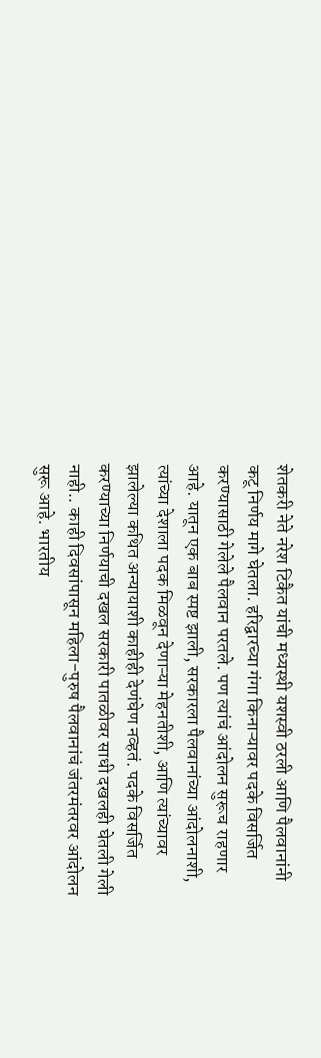शेतकरी नेते नरेश टिकैत यांची मध्यस्थी यशस्वी ठरली आणि पैलवानांनी कटू निर्णय मागे घेतला. हरिद्वारच्या गंगा किनाऱ्यावर पदके विसर्जित करण्यासाठी गेलेले पैलवान परतले. पण त्यांचं आंदोलन सुरूच राहणार आहे. यातून एक बाब स्पष्ट झाली, सरकारला पैलवानांच्या आंदोलनाशी, त्यांच्या देशाला पदक मिळवून देणाऱ्या मेहनतीशी, आणि त्यांच्यावर झालेल्या कथित अन्यायाशी काहीही देणंघेण नव्हतं. पदके विसर्जित करण्याच्या निर्णयाची दखल सरकारी पातळीवर साधी दखलही घेतली गेली नाही.. काही दिवसांपासून महिला-पुरुष पैलवानांचं जंतरमंतरवर आंदोलन सुरू आहे. भारतीय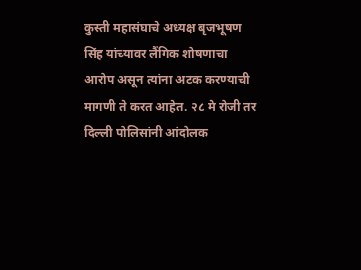कुस्ती महासंघाचे अध्यक्ष बृजभूषण सिंह यांच्यावर लैंगिक शोषणाचा आरोप असून त्यांना अटक करण्याची मागणी ते करत आहेत. २८ मे रोजी तर दिल्ली पोलिसांनी आंदोलक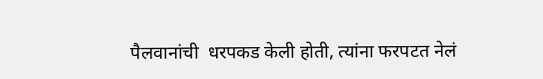पैलवानांची  धरपकड केली होती, त्यांना फरपटत नेलं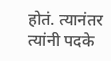होतं. त्यानंतर त्यांनी पदके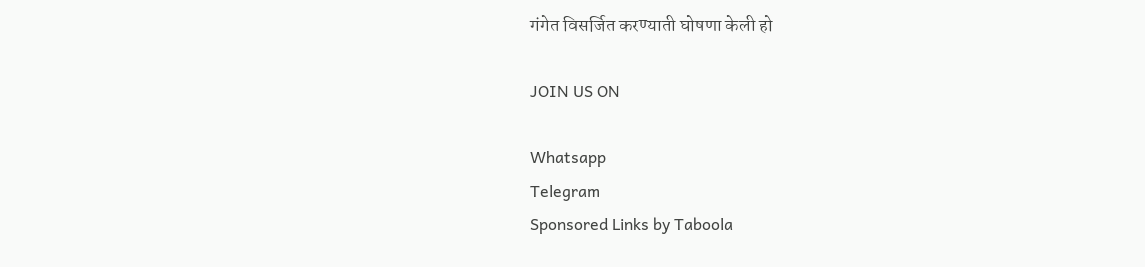गंगेत विसर्जित करण्याती घोषणा केली हो

JOIN US ON

Whatsapp
Telegram
Sponsored Links by Taboola